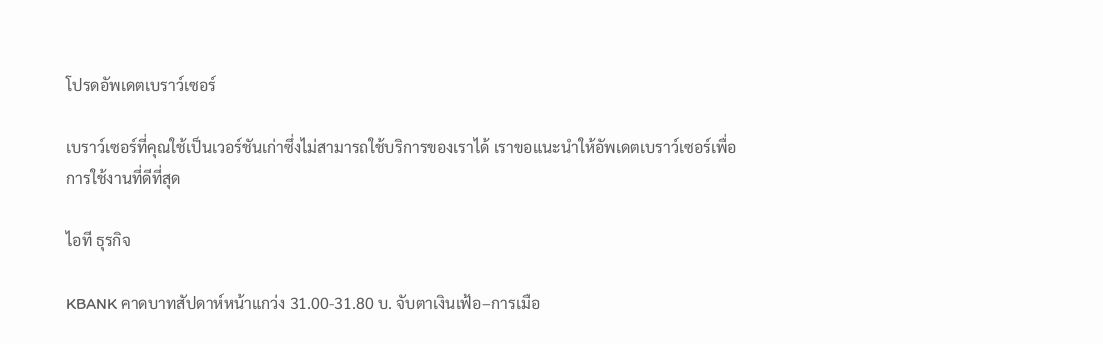โปรดอัพเดตเบราว์เซอร์

เบราว์เซอร์ที่คุณใช้เป็นเวอร์ชันเก่าซึ่งไม่สามารถใช้บริการของเราได้ เราขอแนะนำให้อัพเดตเบราว์เซอร์เพื่อการใช้งานที่ดีที่สุด

ไอที ธุรกิจ

KBANK คาดบาทสัปดาห์หน้าแกว่ง 31.00-31.80 บ. จับตาเงินเฟ้อ–การเมือ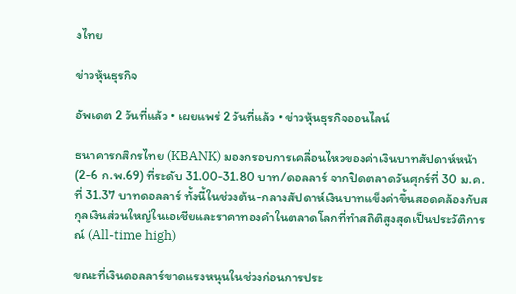งไทย

ข่าวหุ้นธุรกิจ

อัพเดต 2 วันที่แล้ว • เผยแพร่ 2 วันที่แล้ว • ข่าวหุ้นธุรกิจออนไลน์

ธนาคารกสิกรไทย (KBANK) มองกรอบการเคลื่อนไหวของค่าเงินบาทสัปดาห์หน้า (2-6 ก.พ.69) ที่ระดับ 31.00-31.80 บาท/ดอลลาร์ จากปิดตลาดวันศุกร์ที่ 30 ม.ค. ที่ 31.37 บาทดอลลาร์ ทั้งนี้ในช่วงต้น-กลางสัปดาห์เงินบาทแข็งค่าขึ้นสอดคล้องกับสกุลเงินส่วนใหญ่ในเอเชียและราคาทองคำในตลาดโลกที่ทำสถิติสูงสุดเป็นประวัติการณ์ (All-time high)

ขณะที่เงินดอลลาร์ขาดแรงหนุนในช่วงก่อนการประ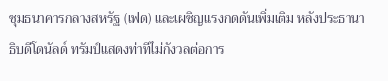ชุมธนาคารกลางสหรัฐ (เฟด) และเผชิญแรงกดดันเพิ่มเติม หลังประธานาธิบดีโดนัลด์ ทรัมป์แสดงท่าทีไม่กังวลต่อการ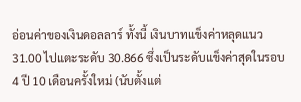อ่อนค่าของเงินดอลลาร์ ทั้งนี้ เงินบาทแข็งค่าหลุดแนว 31.00 ไปแตะระดับ 30.866 ซึ่งเป็นระดับแข็งค่าสุดในรอบ 4 ปี 10 เดือนครั้งใหม่ (นับตั้งแต่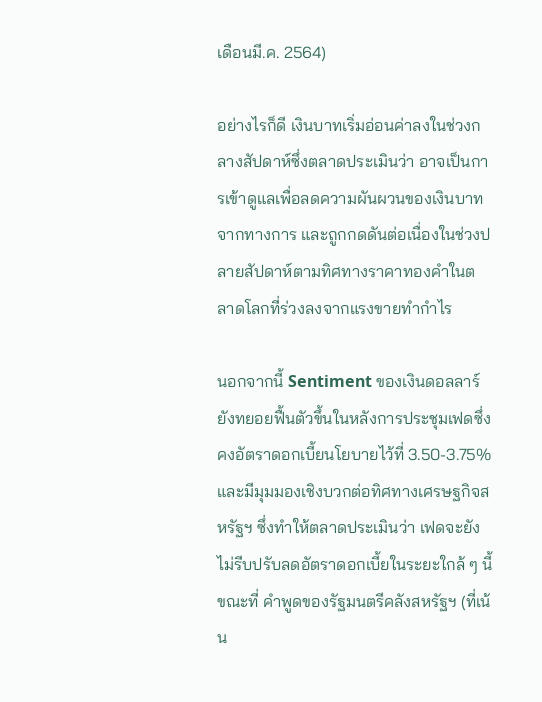เดือนมี.ค. 2564)

อย่างไรก็ดี เงินบาทเริ่มอ่อนค่าลงในช่วงกลางสัปดาห์ซึ่งตลาดประเมินว่า อาจเป็นการเข้าดูแลเพื่อลดความผันผวนของเงินบาทจากทางการ และถูกกดดันต่อเนื่องในช่วงปลายสัปดาห์ตามทิศทางราคาทองคำในตลาดโลกที่ร่วงลงจากแรงขายทำกำไร

นอกจากนี้ Sentiment ของเงินดอลลาร์ยังทยอยฟื้นตัวขึ้นในหลังการประชุมเฟดซึ่งคงอัตราดอกเบี้ยนโยบายไว้ที่ 3.50-3.75% และมีมุมมองเชิงบวกต่อทิศทางเศรษฐกิจสหรัฐฯ ซึ่งทำให้ตลาดประเมินว่า เฟดจะยังไม่รีบปรับลดอัตราดอกเบี้ยในระยะใกล้ ๆ นี้ ขณะที่ คำพูดของรัฐมนตรีคลังสหรัฐฯ (ที่เน้น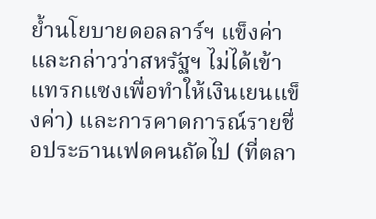ย้ำนโยบายดอลลาร์ฯ แข็งค่าและกล่าวว่าสหรัฐฯ ไม่ได้เข้าแทรกแซงเพื่อทำให้เงินเยนแข็งค่า) และการคาดการณ์รายชื่อประธานเฟดคนถัดไป (ที่ตลา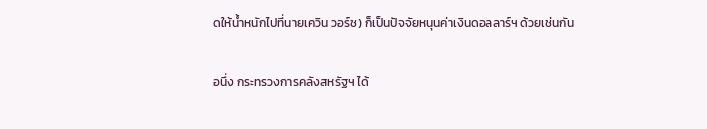ดให้น้ำหนักไปที่นายเควิน วอร์ช) ก็เป็นปัจจัยหนุนค่าเงินดอลลาร์ฯ ด้วยเช่นกัน

อนึ่ง กระทรวงการคลังสหรัฐฯ ได้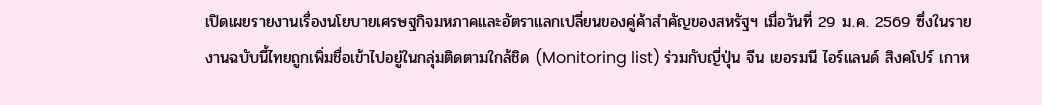เปิดเผยรายงานเรื่องนโยบายเศรษฐกิจมหภาคและอัตราแลกเปลี่ยนของคู่ค้าสำคัญของสหรัฐฯ เมื่อวันที่ 29 ม.ค. 2569 ซึ่งในรายงานฉบับนี้ไทยถูกเพิ่มชื่อเข้าไปอยู่ในกลุ่มติดตามใกล้ชิด (Monitoring list) ร่วมกับญี่ปุ่น จีน เยอรมนี ไอร์แลนด์ สิงคโปร์ เกาห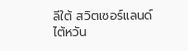ลีใต้ สวิตเซอร์แลนด์ ไต้หวัน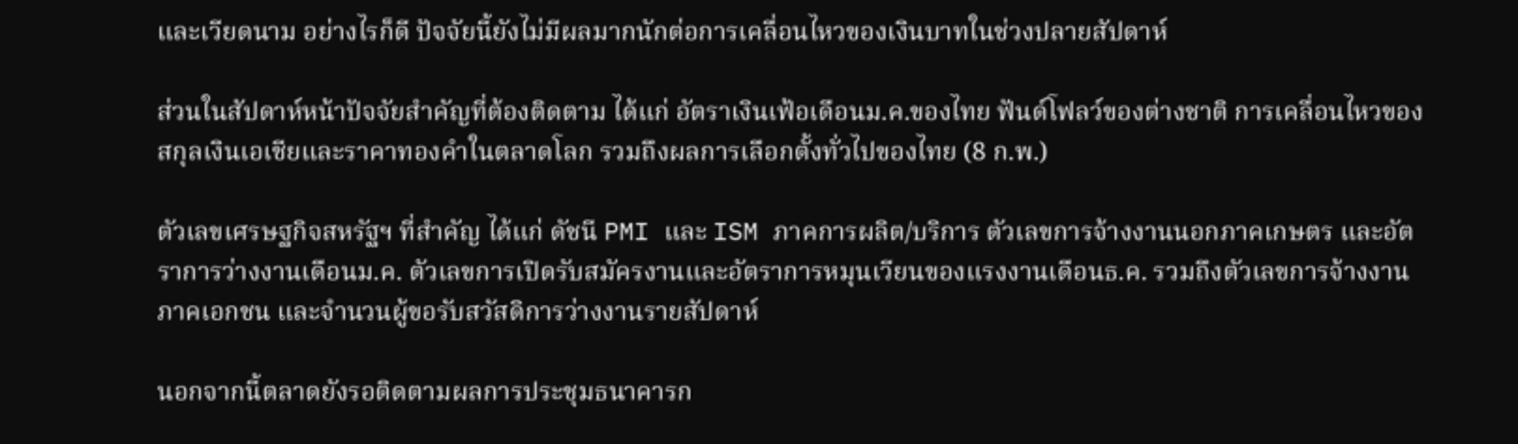และเวียดนาม อย่างไรก็ดี ปัจจัยนี้ยังไม่มีผลมากนักต่อการเคลื่อนไหวของเงินบาทในช่วงปลายสัปดาห์

ส่วนในสัปดาห์หน้าปัจจัยสำคัญที่ต้องติดตาม ได้แก่ อัตราเงินเฟ้อเดือนม.ค.ของไทย ฟันด์โฟลว์ของต่างชาติ การเคลื่อนไหวของสกุลเงินเอเชียและราคาทองคำในตลาดโลก รวมถึงผลการเลือกตั้งทั่วไปของไทย (8 ก.พ.)

ตัวเลขเศรษฐกิจสหรัฐฯ ที่สำคัญ ได้แก่ ดัชนี PMI และ ISM ภาคการผลิต/บริการ ตัวเลขการจ้างงานนอกภาคเกษตร และอัตราการว่างงานเดือนม.ค. ตัวเลขการเปิดรับสมัครงานและอัตราการหมุนเวียนของแรงงานเดือนธ.ค. รวมถึงตัวเลขการจ้างงานภาคเอกชน และจำนวนผู้ขอรับสวัสดิการว่างงานรายสัปดาห์

นอกจากนี้ตลาดยังรอติดตามผลการประชุมธนาคารก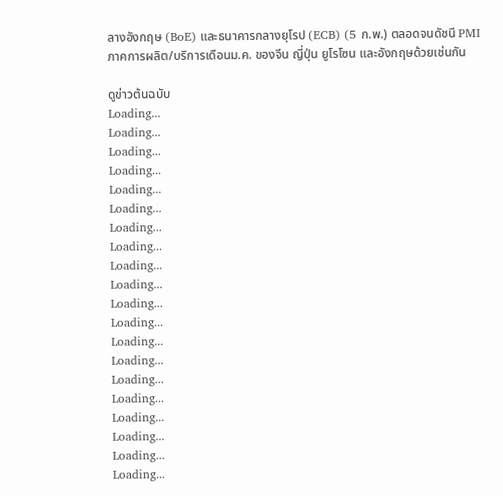ลางอังกฤษ (BoE) และธนาคารกลางยุโรป (ECB) (5 ก.พ.) ตลอดจนดัชนี PMI ภาคการผลิต/บริการเดือนม.ค. ของจีน ญี่ปุ่น ยูโรโซน และอังกฤษด้วยเช่นกัน

ดูข่าวต้นฉบับ
Loading...
Loading...
Loading...
Loading...
Loading...
Loading...
Loading...
Loading...
Loading...
Loading...
Loading...
Loading...
Loading...
Loading...
Loading...
Loading...
Loading...
Loading...
Loading...
Loading...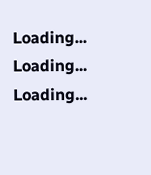Loading...
Loading...
Loading...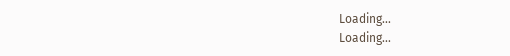Loading...
Loading...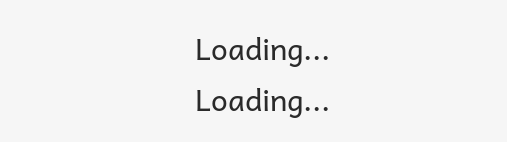Loading...
Loading...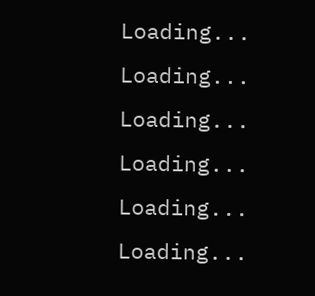Loading...
Loading...
Loading...
Loading...
Loading...
Loading...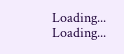Loading...
Loading...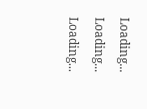Loading...
Loading...
Loading...